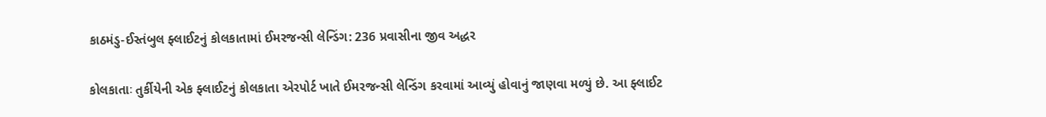કાઠમંડુ-ઈસ્તંબુલ ફ્લાઈટનું કોલકાતામાં ઈમરજન્સી લેન્ડિંગ: 236 પ્રવાસીના જીવ અદ્ધર

કોલકાતાઃ તુર્કીયેની એક ફ્લાઈટનું કોલકાતા એરપોર્ટ ખાતે ઈમરજન્સી લેન્ડિંગ કરવામાં આવ્યું હોવાનું જાણવા મળ્યું છે. આ ફ્લાઈટ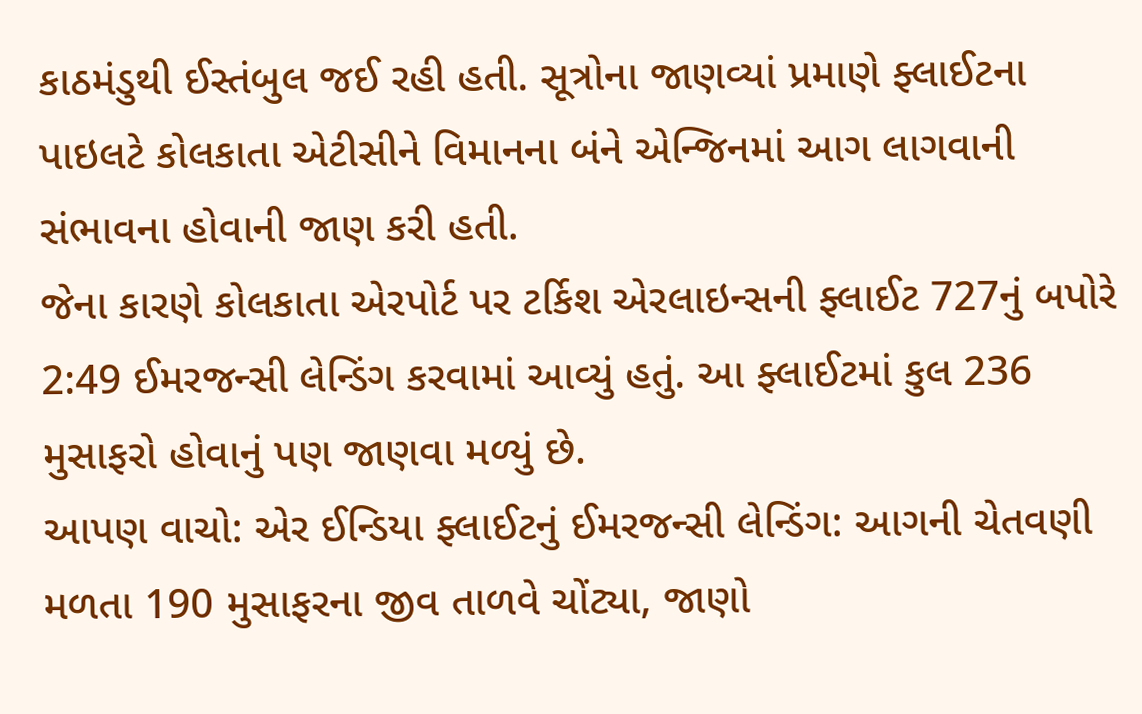કાઠમંડુથી ઈસ્તંબુલ જઈ રહી હતી. સૂત્રોના જાણવ્યાં પ્રમાણે ફ્લાઈટના પાઇલટે કોલકાતા એટીસીને વિમાનના બંને એન્જિનમાં આગ લાગવાની સંભાવના હોવાની જાણ કરી હતી.
જેના કારણે કોલકાતા એરપોર્ટ પર ટર્કિશ એરલાઇન્સની ફ્લાઈટ 727નું બપોરે 2:49 ઈમરજન્સી લેન્ડિંગ કરવામાં આવ્યું હતું. આ ફ્લાઈટમાં કુલ 236 મુસાફરો હોવાનું પણ જાણવા મળ્યું છે.
આપણ વાચો: એર ઈન્ડિયા ફ્લાઈટનું ઈમરજન્સી લેન્ડિંગ: આગની ચેતવણી મળતા 190 મુસાફરના જીવ તાળવે ચોંટ્યા, જાણો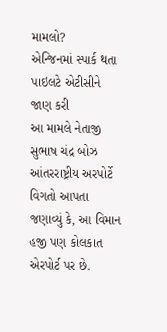મામલો?
એન્જિનમાં સ્પાર્ક થતા પાઇલટે એટીસીને જાણ કરી
આ મામલે નેતાજી સુભાષ ચંદ્ર બોઝ આંતરરાષ્ટ્રીય અરપોર્ટે વિગતો આપતા જણાવ્યું કે, આ વિમાન હજી પણ કોલકાત એરપોર્ટ પર છે.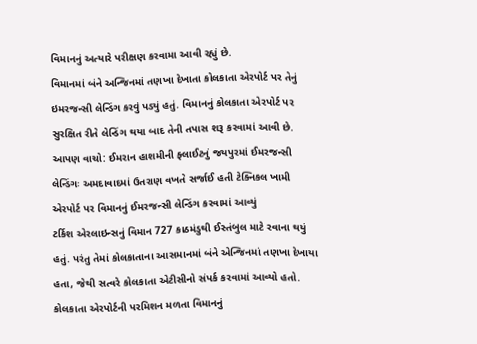વિમાનનું અત્યારે પરીક્ષણ કરવામા આવી રહ્યું છે.
વિમાનમાં બંને અન્જિનમાં તણખા દેખાતા કોલકાતા એરપોર્ટ પર તેનું ઇમરજન્સી લેન્ડિંગ કરવું પડ્યું હતું. વિમાનનું કોલકાતા એરપોર્ટ પર સુરક્ષિત રીતે લેન્ડિંગ થયા બાદ તેની તપાસ શરૂ કરવામાં આવી છે.
આપણ વાચો: ઈમરાન હાશમીની ફ્લાઈટનું જયપુરમાં ઈમરજન્સી લેન્ડિંગઃ અમદાવાદમાં ઉતરાણ વખતે સર્જાઈ હતી ટેક્નિકલ ખામી
એરપોર્ટ પર વિમાનનું ઈમરજન્સી લેન્ડિંગ કરવામાં આવ્યું
ટર્કિશ એરલાઇન્સનું વિમાન 727 કાઠમંડુથી ઈસ્તંબુલ માટે રવાના થયું હતું. પરંતુ તેમાં કોલકાતાના આસમાનમાં બંને એન્જિનમાં તણખા દેખાયા હતા, જેથી સત્વરે કોલકાતા એટીસીનો સંપર્ક કરવામાં આવ્યો હતો. કોલકાતા એરપોર્ટની પરમિશન મળતા વિમાનનું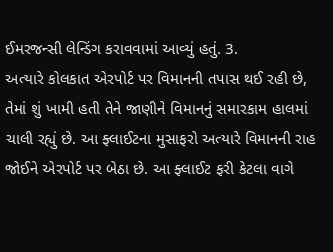ઈમરજન્સી લેન્ડિંગ કરાવવામાં આવ્યું હતું. 3.
અત્યારે કોલકાત એરપોર્ટ પર વિમાનની તપાસ થઈ રહી છે, તેમાં શું ખામી હતી તેને જાણીને વિમાનનું સમારકામ હાલમાં ચાલી રહ્યું છે. આ ફ્લાઈટના મુસાફરો અત્યારે વિમાનની રાહ જોઈને એરપોર્ટ પર બેઠા છે. આ ફ્લાઈટ ફરી કેટલા વાગે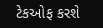ટેકઓફ કરશે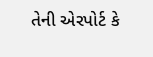તેની એરપોર્ટ કે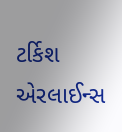ટર્કિશ એરલાઈન્સ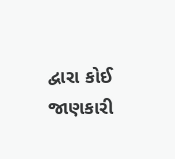દ્વારા કોઈ જાણકારી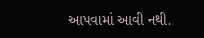આપવામાં આવી નથી.